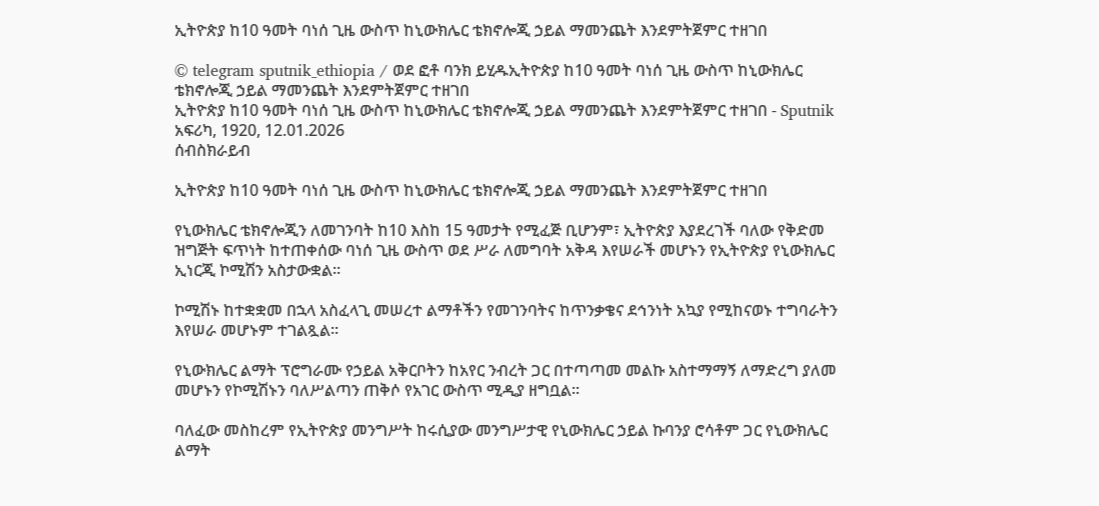ኢትዮጵያ ከ10 ዓመት ባነሰ ጊዜ ውስጥ ከኒውክሌር ቴክኖሎጂ ኃይል ማመንጨት እንደምትጀምር ተዘገበ

© telegram sputnik_ethiopia / ወደ ፎቶ ባንክ ይሂዱኢትዮጵያ ከ10 ዓመት ባነሰ ጊዜ ውስጥ ከኒውክሌር ቴክኖሎጂ ኃይል ማመንጨት እንደምትጀምር ተዘገበ
ኢትዮጵያ ከ10 ዓመት ባነሰ ጊዜ ውስጥ ከኒውክሌር ቴክኖሎጂ ኃይል ማመንጨት እንደምትጀምር ተዘገበ - Sputnik አፍሪካ, 1920, 12.01.2026
ሰብስክራይብ

ኢትዮጵያ ከ10 ዓመት ባነሰ ጊዜ ውስጥ ከኒውክሌር ቴክኖሎጂ ኃይል ማመንጨት እንደምትጀምር ተዘገበ

የኒውክሌር ቴክኖሎጂን ለመገንባት ከ10 እስከ 15 ዓመታት የሚፈጅ ቢሆንም፣ ኢትዮጵያ እያደረገች ባለው የቅድመ ዝግጅት ፍጥነት ከተጠቀሰው ባነሰ ጊዜ ውስጥ ወደ ሥራ ለመግባት አቅዳ እየሠራች መሆኑን የኢትዮጵያ የኒውክሌር ኢነርጂ ኮሚሽን አስታውቋል።

ኮሚሽኑ ከተቋቋመ በኋላ አስፈላጊ መሠረተ ልማቶችን የመገንባትና ከጥንቃቄና ደኅንነት አኳያ የሚከናወኑ ተግባራትን እየሠራ መሆኑም ተገልጿል።

የኒውክሌር ልማት ፕሮግራሙ የኃይል አቅርቦትን ከአየር ንብረት ጋር በተጣጣመ መልኩ አስተማማኝ ለማድረግ ያለመ መሆኑን የኮሚሽኑን ባለሥልጣን ጠቅሶ የአገር ውስጥ ሚዲያ ዘግቧል፡፡

ባለፈው መስከረም የኢትዮጵያ መንግሥት ከሩሲያው መንግሥታዊ የኒውክሌር ኃይል ኩባንያ ሮሳቶም ጋር የኒውክሌር ልማት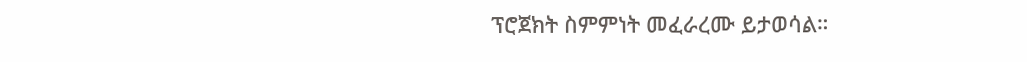ፕሮጀክት ስምምነት መፈራረሙ ይታወሳል።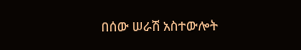በሰው ሠራሽ አስተውሎት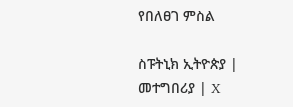የበለፀገ ምስል

ስፑትኒክ ኢትዮጵያ | መተግበሪያ | X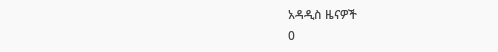አዳዲስ ዜናዎች
0